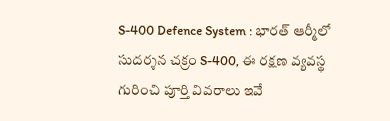S-400 Defence System : భారత్ ఆర్మీలో సుదర్శన చక్రం S-400, ఈ రక్షణ వ్యవస్థ గురించి పూర్తి వివరాలు ఇవే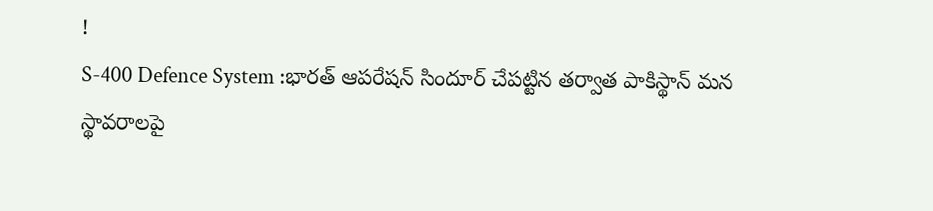!
S-400 Defence System :భారత్ ఆపరేషన్ సిందూర్ చేపట్టిన తర్వాత పాకిస్థాన్ మన స్థావరాలపై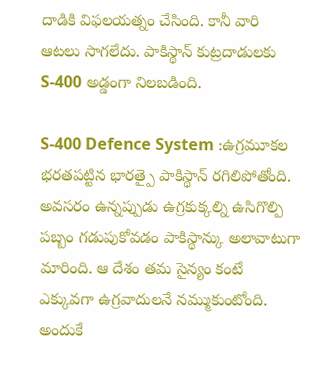దాడికి విఫలయత్నం చేసింది. కానీ వారి ఆటలు సాగలేదు. పాకిస్థాన్ కుట్రదాడులకు S-400 అడ్డంగా నిలబడింది.

S-400 Defence System :ఉగ్రమూకల భరతపట్టిన భారత్పై పాకిస్థాన్ రగిలిపోతోంది. అవసరం ఉన్నప్పుడు ఉగ్రకుక్కల్ని ఉసిగొల్పి పబ్బం గడుపుకోవడం పాకిస్థాన్కు అలావాటుగా మారింది. ఆ దేశం తమ సైన్యం కంటే ఎక్కువగా ఉగ్రవాదులనే నమ్ముకుంటోంది. అందుకే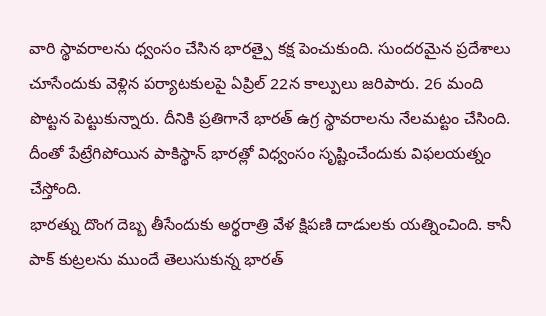వారి స్థావరాలను ధ్వంసం చేసిన భారత్పై కక్ష పెంచుకుంది. సుందరమైన ప్రదేశాలు చూసేందుకు వెళ్లిన పర్యాటకులపై ఏప్రిల్ 22న కాల్పులు జరిపారు. 26 మంది పొట్టన పెట్టుకున్నారు. దీనికి ప్రతిగానే భారత్ ఉగ్ర స్థావరాలను నేలమట్టం చేసింది. దీంతో పేట్రేగిపోయిన పాకిస్థాన్ భారత్లో విధ్వంసం సృష్టించేందుకు విఫలయత్నం చేస్తోంది.
భారత్ను దొంగ దెబ్బ తీసేందుకు అర్థరాత్రి వేళ క్షిపణి దాడులకు యత్నించింది. కానీ పాక్ కుట్రలను ముందే తెలుసుకున్న భారత్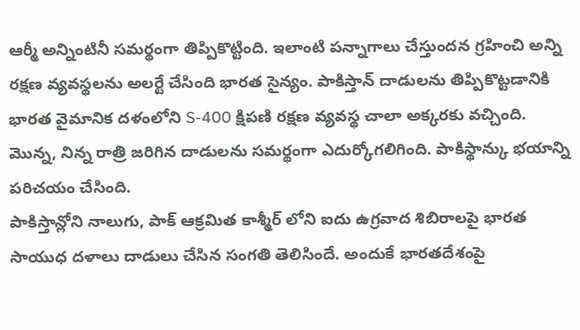ఆర్మీ అన్నింటినీ సమర్థంగా తిప్పికొట్టింది. ఇలాంటి పన్నాగాలు చేస్తుందన గ్రహించి అన్ని రక్షణ వ్యవస్థలను అలర్టే చేసింది భారత సైన్యం. పాకిస్తాన్ దాడులను తిప్పికొట్టడానికి భారత వైమానిక దళంలోని S-400 క్షిపణి రక్షణ వ్యవస్థ చాలా అక్కరకు వచ్చింది. మొన్న, నిన్న రాత్రి జరిగిన దాడులను సమర్థంగా ఎదుర్కోగలిగింది. పాకిస్థాన్కు భయాన్ని పరిచయం చేసింది.
పాకిస్తాన్లోని నాలుగు, పాక్ ఆక్రమిత కాశ్మీర్ లోని ఐదు ఉగ్రవాద శిబిరాలపై భారత సాయుధ దళాలు దాడులు చేసిన సంగతి తెలిసిందే. అందుకే భారతదేశంపై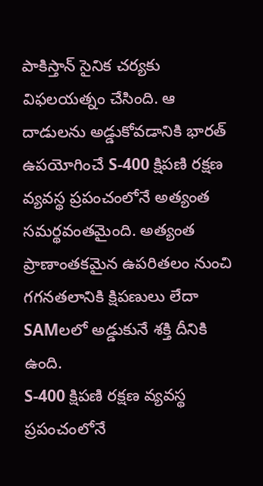పాకిస్తాన్ సైనిక చర్యకు విఫలయత్నం చేసింది. ఆ దాడులను అడ్డుకోవడానికి భారత్ ఉపయోగించే S-400 క్షిపణి రక్షణ వ్యవస్థ ప్రపంచంలోనే అత్యంత సమర్థవంతమైంది. అత్యంత ప్రాణాంతకమైన ఉపరితలం నుంచి గగనతలానికి క్షిపణులు లేదా SAMలలో అడ్డుకునే శక్తి దీనికి ఉంది.
S-400 క్షిపణి రక్షణ వ్యవస్థ ప్రపంచంలోనే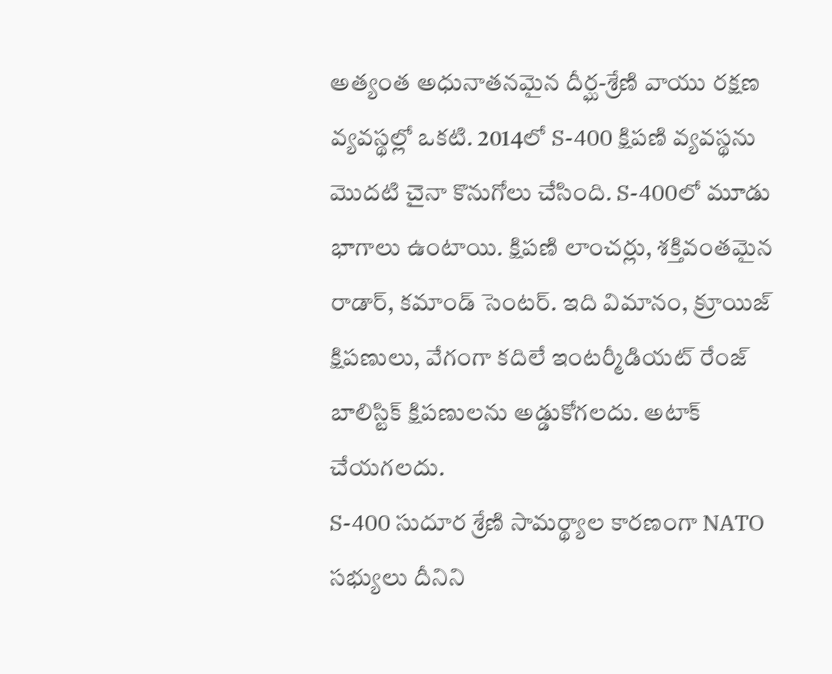అత్యంత అధునాతనమైన దీర్ఘ-శ్రేణి వాయు రక్షణ వ్యవస్థల్లో ఒకటి. 2014లో S-400 క్షిపణి వ్యవస్థను మొదటి చైనా కొనుగోలు చేసింది. S-400లో మూడు భాగాలు ఉంటాయి. క్షిపణి లాంచర్లు, శక్తివంతమైన రాడార్, కమాండ్ సెంటర్. ఇది విమానం, క్రూయిజ్ క్షిపణులు, వేగంగా కదిలే ఇంటర్మీడియట్ రేంజ్ బాలిస్టిక్ క్షిపణులను అడ్డుకోగలదు. అటాక్ చేయగలదు.
S-400 సుదూర శ్రేణి సామర్థ్యాల కారణంగా NATO సభ్యులు దీనిని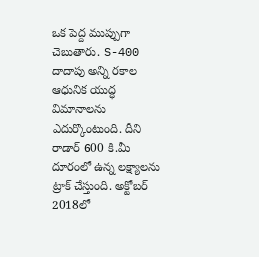ఒక పెద్ద ముప్పుగా చెబుతారు. S-400 దాదాపు అన్ని రకాల ఆధునిక యుద్ధ విమానాలను ఎదుర్కొంటుంది. దీని రాడార్ 600 కి.మీ దూరంలో ఉన్న లక్ష్యాలను ట్రాక్ చేస్తుంది. అక్టోబర్ 2018లో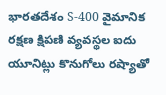భారతదేశం S-400 వైమానిక రక్షణ క్షిపణి వ్యవస్థల ఐదు యూనిట్లు కొనుగోలు రష్యాతో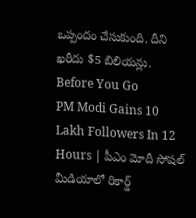ఒప్పందం చేసుకుంది. దీని ఖరీదు $5 బిలియన్లు.
Before You Go
PM Modi Gains 10 Lakh Followers In 12 Hours | పీఎం మోదీ సోషల్ మీడియాలో రికార్డ్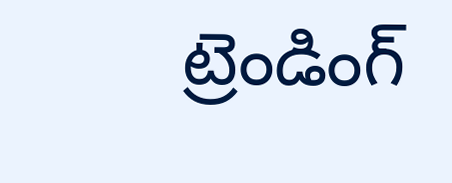ట్రెండింగ్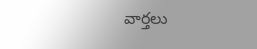వార్తలు